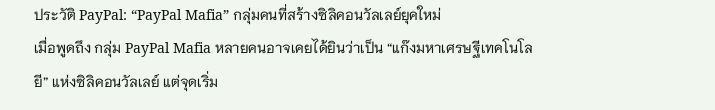ประวัติ PayPal: “PayPal Mafia” กลุ่มคนที่สร้างซิลิคอนวัลเลย์ยุคใหม่
เมื่อพูดถึง กลุ่ม PayPal Mafia หลายคนอาจเคยได้ยินว่าเป็น “แก๊งมหาเศรษฐีเทคโนโลยี” แห่งซิลิคอนวัลเลย์ แต่จุดเริ่ม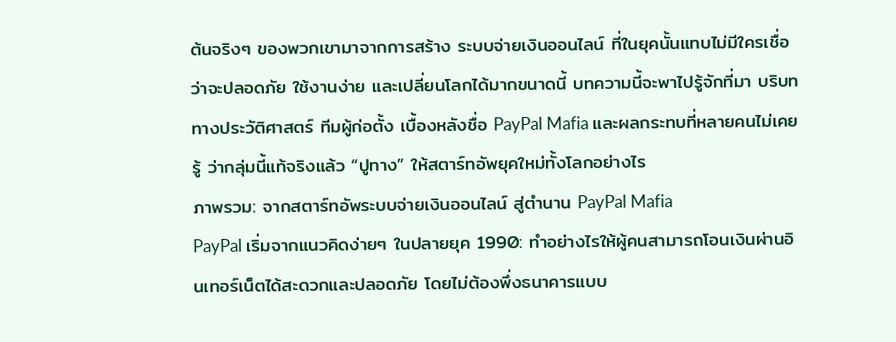ต้นจริงๆ ของพวกเขามาจากการสร้าง ระบบจ่ายเงินออนไลน์ ที่ในยุคนั้นแทบไม่มีใครเชื่อว่าจะปลอดภัย ใช้งานง่าย และเปลี่ยนโลกได้มากขนาดนี้ บทความนี้จะพาไปรู้จักที่มา บริบททางประวัติศาสตร์ ทีมผู้ก่อตั้ง เบื้องหลังชื่อ PayPal Mafia และผลกระทบที่หลายคนไม่เคยรู้ ว่ากลุ่มนี้แท้จริงแล้ว “ปูทาง” ให้สตาร์ทอัพยุคใหม่ทั้งโลกอย่างไร
ภาพรวม: จากสตาร์ทอัพระบบจ่ายเงินออนไลน์ สู่ตำนาน PayPal Mafia
PayPal เริ่มจากแนวคิดง่ายๆ ในปลายยุค 1990: ทำอย่างไรให้ผู้คนสามารถโอนเงินผ่านอินเทอร์เน็ตได้สะดวกและปลอดภัย โดยไม่ต้องพึ่งธนาคารแบบ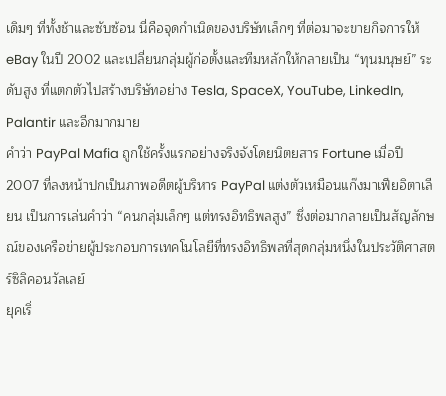เดิมๆ ที่ทั้งช้าและซับซ้อน นี่คือจุดกำเนิดของบริษัทเล็กๆ ที่ต่อมาจะขายกิจการให้ eBay ในปี 2002 และเปลี่ยนกลุ่มผู้ก่อตั้งและทีมหลักให้กลายเป็น “ทุนมนุษย์” ระดับสูง ที่แตกตัวไปสร้างบริษัทอย่าง Tesla, SpaceX, YouTube, LinkedIn, Palantir และอีกมากมาย
คำว่า PayPal Mafia ถูกใช้ครั้งแรกอย่างจริงจังโดยนิตยสาร Fortune เมื่อปี 2007 ที่ลงหน้าปกเป็นภาพอดีตผู้บริหาร PayPal แต่งตัวเหมือนแก๊งมาเฟียอิตาเลียน เป็นการเล่นคำว่า “คนกลุ่มเล็กๆ แต่ทรงอิทธิพลสูง” ซึ่งต่อมากลายเป็นสัญลักษณ์ของเครือข่ายผู้ประกอบการเทคโนโลยีที่ทรงอิทธิพลที่สุดกลุ่มหนึ่งในประวัติศาสตร์ซิลิคอนวัลเลย์
ยุคเริ่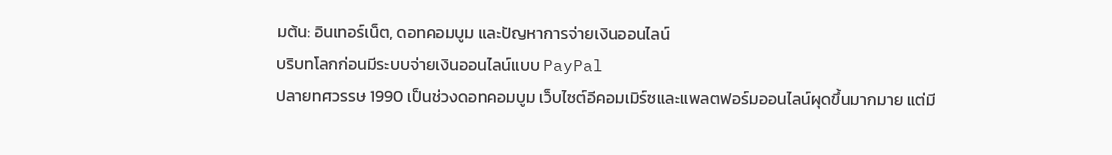มต้น: อินเทอร์เน็ต, ดอทคอมบูม และปัญหาการจ่ายเงินออนไลน์
บริบทโลกก่อนมีระบบจ่ายเงินออนไลน์แบบ PayPal
ปลายทศวรรษ 1990 เป็นช่วงดอทคอมบูม เว็บไซต์อีคอมเมิร์ซและแพลตฟอร์มออนไลน์ผุดขึ้นมากมาย แต่มี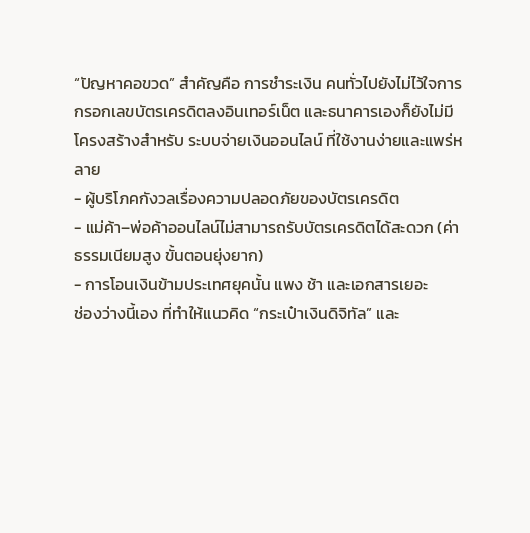“ปัญหาคอขวด” สำคัญคือ การชำระเงิน คนทั่วไปยังไม่ไว้ใจการกรอกเลขบัตรเครดิตลงอินเทอร์เน็ต และธนาคารเองก็ยังไม่มีโครงสร้างสำหรับ ระบบจ่ายเงินออนไลน์ ที่ใช้งานง่ายและแพร่หลาย
- ผู้บริโภคกังวลเรื่องความปลอดภัยของบัตรเครดิต
- แม่ค้า–พ่อค้าออนไลน์ไม่สามารถรับบัตรเครดิตได้สะดวก (ค่าธรรมเนียมสูง ขั้นตอนยุ่งยาก)
- การโอนเงินข้ามประเทศยุคนั้น แพง ช้า และเอกสารเยอะ
ช่องว่างนี้เอง ที่ทำให้แนวคิด “กระเป๋าเงินดิจิทัล” และ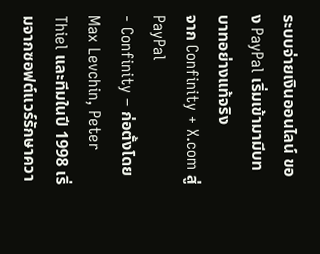ระบบจ่ายเงินออนไลน์ ของ PayPal เริ่มเข้ามามีบทบาทอย่างแท้จริง
จาก Confinity + X.com สู่ PayPal
- Confinity – ก่อตั้งโดย Max Levchin, Peter Thiel และทีมในปี 1998 เริ่มจากซอฟต์แวร์รักษาควา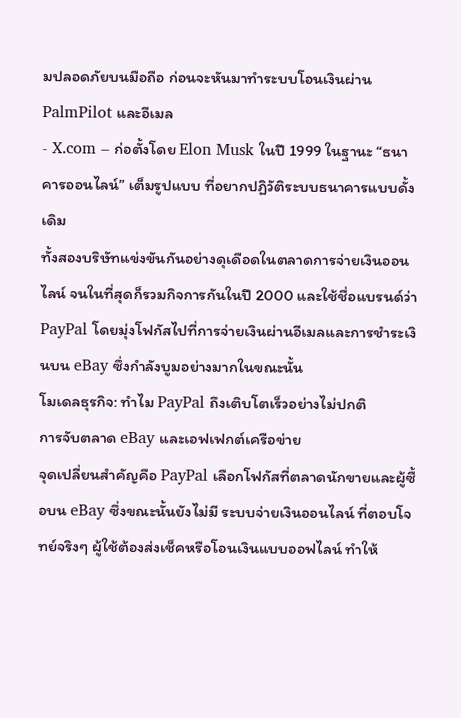มปลอดภัยบนมือถือ ก่อนจะหันมาทำระบบโอนเงินผ่าน PalmPilot และอีเมล
- X.com – ก่อตั้งโดย Elon Musk ในปี 1999 ในฐานะ “ธนาคารออนไลน์” เต็มรูปแบบ ที่อยากปฏิวัติระบบธนาคารแบบดั้งเดิม
ทั้งสองบริษัทแข่งขันกันอย่างดุเดือดในตลาดการจ่ายเงินออนไลน์ จนในที่สุดก็รวมกิจการกันในปี 2000 และใช้ชื่อแบรนด์ว่า PayPal โดยมุ่งโฟกัสไปที่การจ่ายเงินผ่านอีเมลและการชำระเงินบน eBay ซึ่งกำลังบูมอย่างมากในขณะนั้น
โมเดลธุรกิจ: ทำไม PayPal ถึงเติบโตเร็วอย่างไม่ปกติ
การจับตลาด eBay และเอฟเฟกต์เครือข่าย
จุดเปลี่ยนสำคัญคือ PayPal เลือกโฟกัสที่ตลาดนักขายและผู้ซื้อบน eBay ซึ่งขณะนั้นยังไม่มี ระบบจ่ายเงินออนไลน์ ที่ตอบโจทย์จริงๆ ผู้ใช้ต้องส่งเช็คหรือโอนเงินแบบออฟไลน์ ทำให้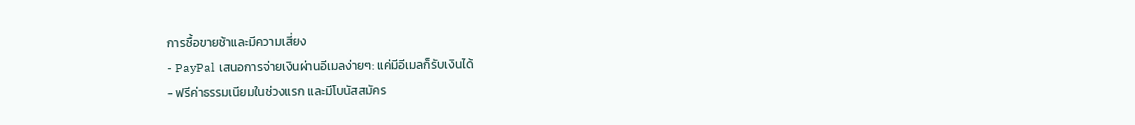การซื้อขายช้าและมีความเสี่ยง
- PayPal เสนอการจ่ายเงินผ่านอีเมลง่ายๆ: แค่มีอีเมลก็รับเงินได้
- ฟรีค่าธรรมเนียมในช่วงแรก และมีโบนัสสมัคร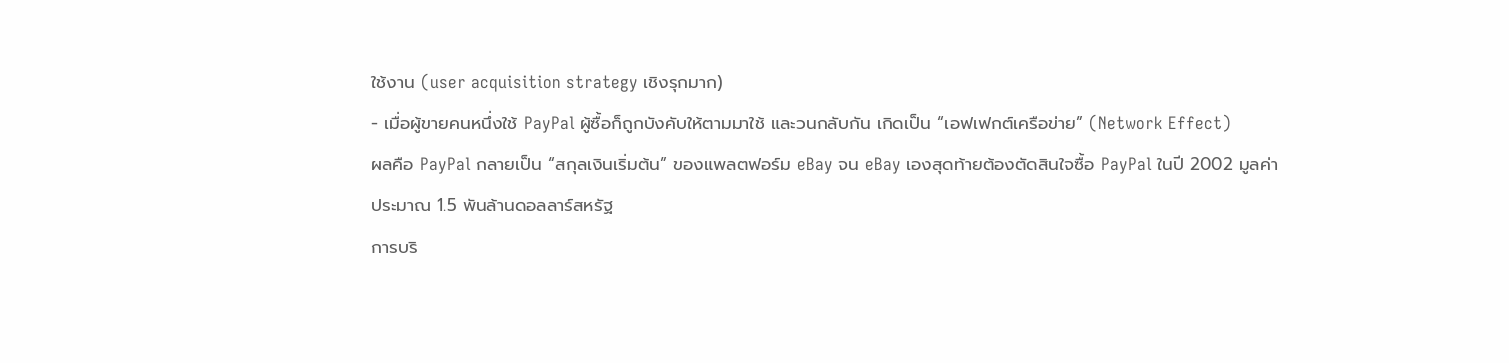ใช้งาน (user acquisition strategy เชิงรุกมาก)
- เมื่อผู้ขายคนหนึ่งใช้ PayPal ผู้ซื้อก็ถูกบังคับให้ตามมาใช้ และวนกลับกัน เกิดเป็น “เอฟเฟกต์เครือข่าย” (Network Effect)
ผลคือ PayPal กลายเป็น “สกุลเงินเริ่มต้น” ของแพลตฟอร์ม eBay จน eBay เองสุดท้ายต้องตัดสินใจซื้อ PayPal ในปี 2002 มูลค่าประมาณ 1.5 พันล้านดอลลาร์สหรัฐ
การบริ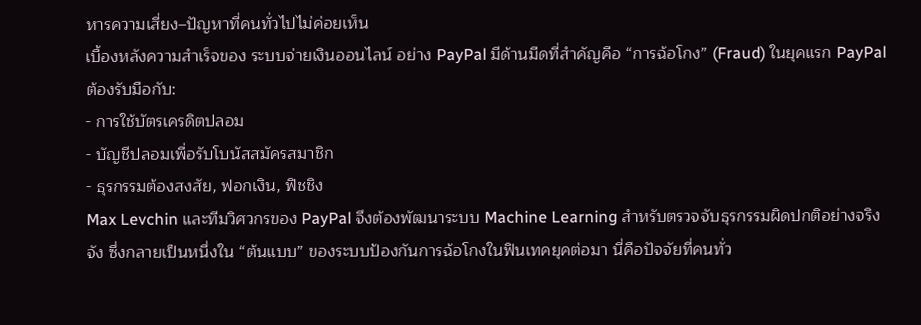หารความเสี่ยง–ปัญหาที่คนทั่วไปไม่ค่อยเห็น
เบื้องหลังความสำเร็จของ ระบบจ่ายเงินออนไลน์ อย่าง PayPal มีด้านมืดที่สำคัญคือ “การฉ้อโกง” (Fraud) ในยุคแรก PayPal ต้องรับมือกับ:
- การใช้บัตรเครดิตปลอม
- บัญชีปลอมเพื่อรับโบนัสสมัครสมาชิก
- ธุรกรรมต้องสงสัย, ฟอกเงิน, ฟิชชิง
Max Levchin และทีมวิศวกรของ PayPal จึงต้องพัฒนาระบบ Machine Learning สำหรับตรวจจับธุรกรรมผิดปกติอย่างจริงจัง ซึ่งกลายเป็นหนึ่งใน “ต้นแบบ” ของระบบป้องกันการฉ้อโกงในฟินเทคยุคต่อมา นี่คือปัจจัยที่คนทั่ว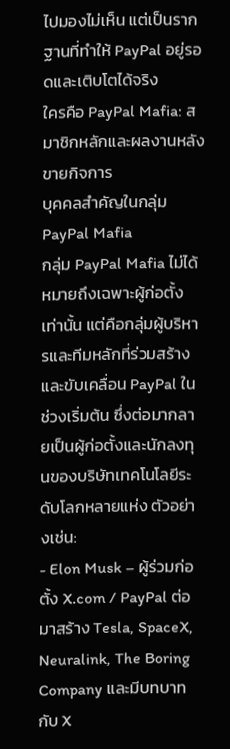ไปมองไม่เห็น แต่เป็นรากฐานที่ทำให้ PayPal อยู่รอดและเติบโตได้จริง
ใครคือ PayPal Mafia: สมาชิกหลักและผลงานหลังขายกิจการ
บุคคลสำคัญในกลุ่ม PayPal Mafia
กลุ่ม PayPal Mafia ไม่ได้หมายถึงเฉพาะผู้ก่อตั้งเท่านั้น แต่คือกลุ่มผู้บริหารและทีมหลักที่ร่วมสร้างและขับเคลื่อน PayPal ในช่วงเริ่มต้น ซึ่งต่อมากลายเป็นผู้ก่อตั้งและนักลงทุนของบริษัทเทคโนโลยีระดับโลกหลายแห่ง ตัวอย่างเช่น:
- Elon Musk – ผู้ร่วมก่อตั้ง X.com / PayPal ต่อมาสร้าง Tesla, SpaceX, Neuralink, The Boring Company และมีบทบาทกับ X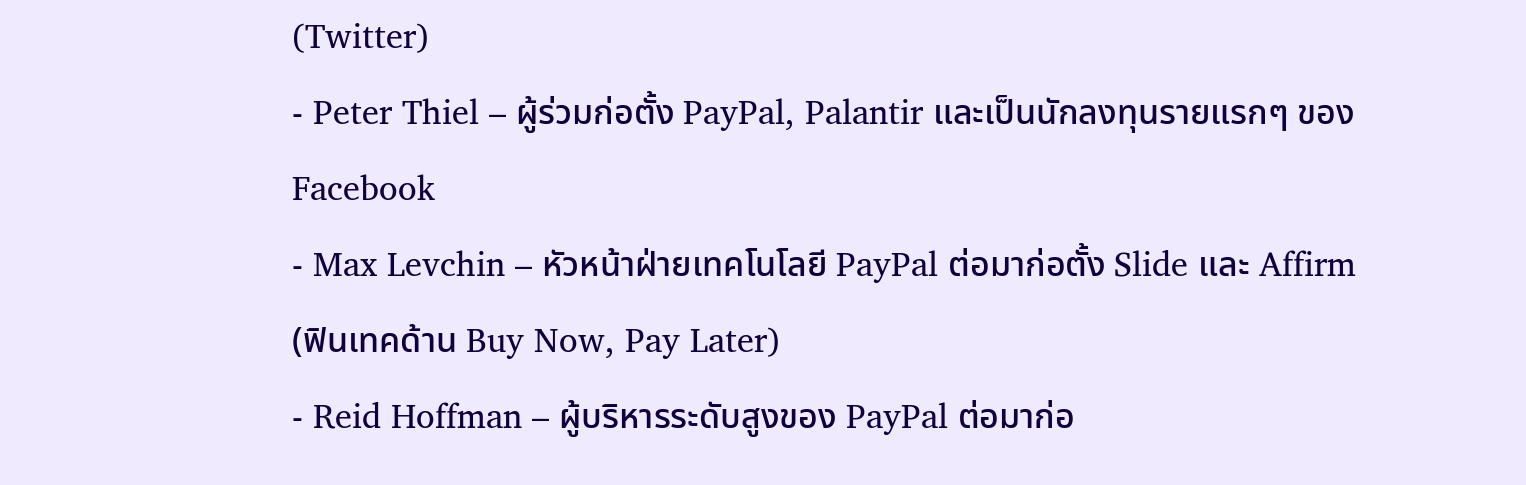(Twitter)
- Peter Thiel – ผู้ร่วมก่อตั้ง PayPal, Palantir และเป็นนักลงทุนรายแรกๆ ของ Facebook
- Max Levchin – หัวหน้าฝ่ายเทคโนโลยี PayPal ต่อมาก่อตั้ง Slide และ Affirm (ฟินเทคด้าน Buy Now, Pay Later)
- Reid Hoffman – ผู้บริหารระดับสูงของ PayPal ต่อมาก่อ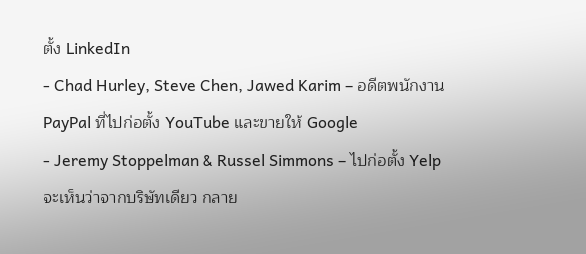ตั้ง LinkedIn
- Chad Hurley, Steve Chen, Jawed Karim – อดีตพนักงาน PayPal ที่ไปก่อตั้ง YouTube และขายให้ Google
- Jeremy Stoppelman & Russel Simmons – ไปก่อตั้ง Yelp
จะเห็นว่าจากบริษัทเดียว กลาย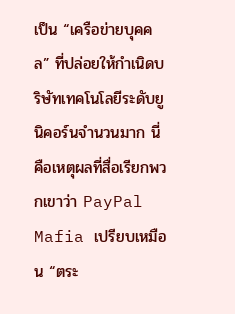เป็น “เครือข่ายบุคคล” ที่ปล่อยให้กำเนิดบริษัทเทคโนโลยีระดับยูนิคอร์นจำนวนมาก นี่คือเหตุผลที่สื่อเรียกพวกเขาว่า PayPal Mafia เปรียบเหมือน “ตระ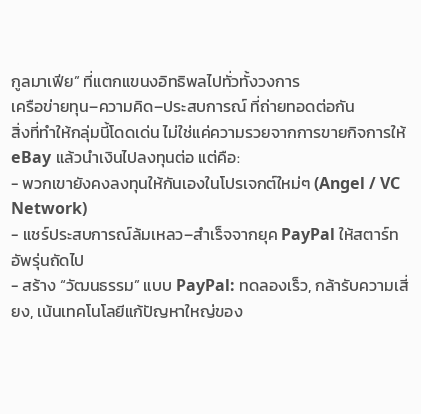กูลมาเฟีย” ที่แตกแขนงอิทธิพลไปทั่วทั้งวงการ
เครือข่ายทุน–ความคิด–ประสบการณ์ ที่ถ่ายทอดต่อกัน
สิ่งที่ทำให้กลุ่มนี้โดดเด่น ไม่ใช่แค่ความรวยจากการขายกิจการให้ eBay แล้วนำเงินไปลงทุนต่อ แต่คือ:
- พวกเขายังคงลงทุนให้กันเองในโปรเจกต์ใหม่ๆ (Angel / VC Network)
- แชร์ประสบการณ์ล้มเหลว–สำเร็จจากยุค PayPal ให้สตาร์ทอัพรุ่นถัดไป
- สร้าง “วัฒนธรรม” แบบ PayPal: ทดลองเร็ว, กล้ารับความเสี่ยง, เน้นเทคโนโลยีแก้ปัญหาใหญ่ของ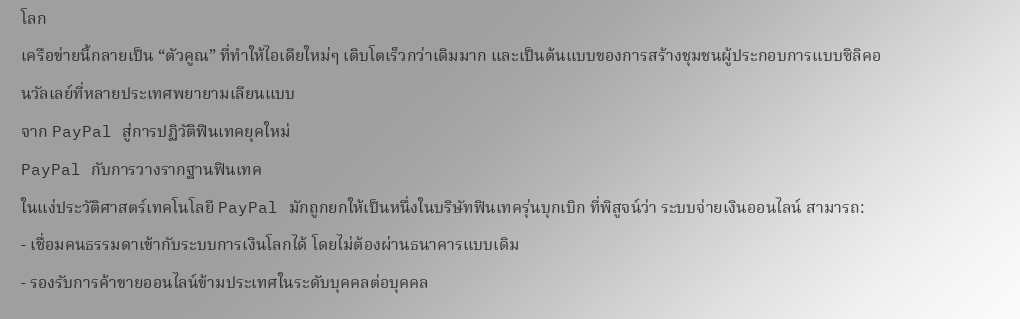โลก
เครือข่ายนี้กลายเป็น “ตัวคูณ” ที่ทำให้ไอเดียใหม่ๆ เติบโตเร็วกว่าเดิมมาก และเป็นต้นแบบของการสร้างชุมชนผู้ประกอบการแบบซิลิคอนวัลเลย์ที่หลายประเทศพยายามเลียนแบบ
จาก PayPal สู่การปฏิวัติฟินเทคยุคใหม่
PayPal กับการวางรากฐานฟินเทค
ในแง่ประวัติศาสตร์เทคโนโลยี PayPal มักถูกยกให้เป็นหนึ่งในบริษัทฟินเทครุ่นบุกเบิก ที่พิสูจน์ว่า ระบบจ่ายเงินออนไลน์ สามารถ:
- เชื่อมคนธรรมดาเข้ากับระบบการเงินโลกได้ โดยไม่ต้องผ่านธนาคารแบบเดิม
- รองรับการค้าขายออนไลน์ข้ามประเทศในระดับบุคคลต่อบุคคล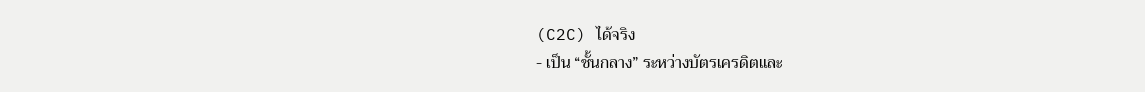(C2C) ได้จริง
- เป็น “ชั้นกลาง” ระหว่างบัตรเครดิตและ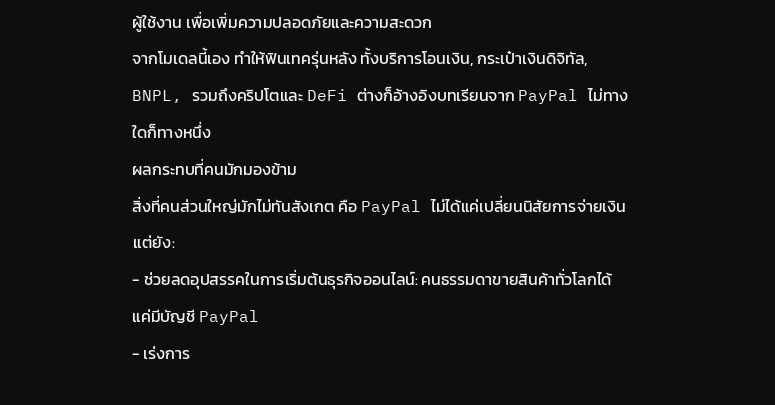ผู้ใช้งาน เพื่อเพิ่มความปลอดภัยและความสะดวก
จากโมเดลนี้เอง ทำให้ฟินเทครุ่นหลัง ทั้งบริการโอนเงิน, กระเป๋าเงินดิจิทัล, BNPL, รวมถึงคริปโตและ DeFi ต่างก็อ้างอิงบทเรียนจาก PayPal ไม่ทางใดก็ทางหนึ่ง
ผลกระทบที่คนมักมองข้าม
สิ่งที่คนส่วนใหญ่มักไม่ทันสังเกต คือ PayPal ไม่ได้แค่เปลี่ยนนิสัยการจ่ายเงิน แต่ยัง:
- ช่วยลดอุปสรรคในการเริ่มต้นธุรกิจออนไลน์: คนธรรมดาขายสินค้าทั่วโลกได้ แค่มีบัญชี PayPal
- เร่งการ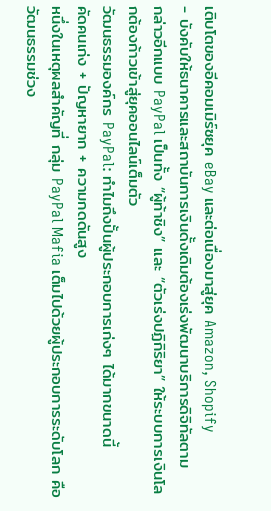เติบโตของอีคอมเมิร์ซยุค eBay และต่อเนื่องมาสู่ยุค Amazon, Shopify
- บังคับให้ธนาคารและสถาบันการเงินดั้งเดิมต้องเร่งพัฒนาบริการดิจิทัลตาม
กล่าวอีกแบบ PayPal เป็นทั้ง “ผู้ท้าชิง” และ “ตัวเร่งปฏิกิริยา” ให้ระบบการเงินโลกต้องก้าวเข้าสู่ยุคออนไลน์เต็มตัว
วัฒนธรรมองค์กร PayPal: ทำไมถึงปั้นผู้ประกอบการเก่งๆ ได้มากขนาดนี้
คัดคนเก่ง + ปัญหายาก + ความกดดันสูง
หนึ่งในเหตุผลสำคัญที่ กลุ่ม PayPal Mafia เต็มไปด้วยผู้ประกอบการระดับโลก คือวัฒนธรรมช่วง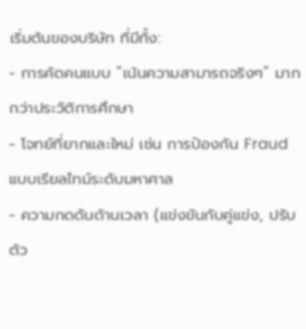เริ่มต้นของบริษัท ที่มีทั้ง:
- การคัดคนแบบ “เน้นความสามารถจริงๆ” มากกว่าประวัติการศึกษา
- โจทย์ที่ยากและใหม่ เช่น การป้องกัน Fraud แบบเรียลไทม์ระดับมหาศาล
- ความกดดันด้านเวลา (แข่งขันกับคู่แข่ง, ปรับตัว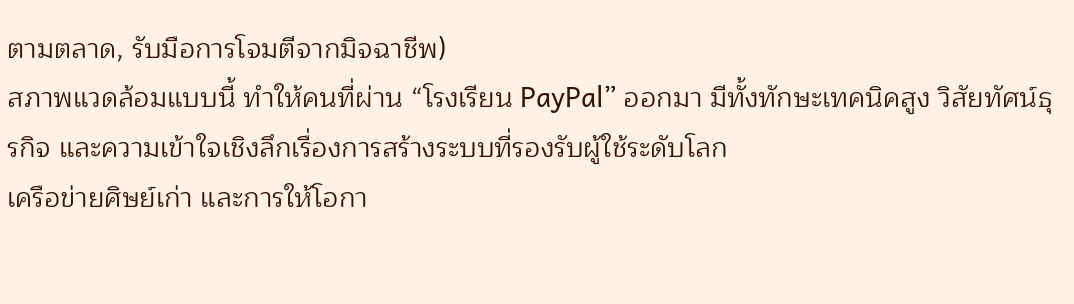ตามตลาด, รับมือการโจมตีจากมิจฉาชีพ)
สภาพแวดล้อมแบบนี้ ทำให้คนที่ผ่าน “โรงเรียน PayPal” ออกมา มีทั้งทักษะเทคนิคสูง วิสัยทัศน์ธุรกิจ และความเข้าใจเชิงลึกเรื่องการสร้างระบบที่รองรับผู้ใช้ระดับโลก
เครือข่ายศิษย์เก่า และการให้โอกา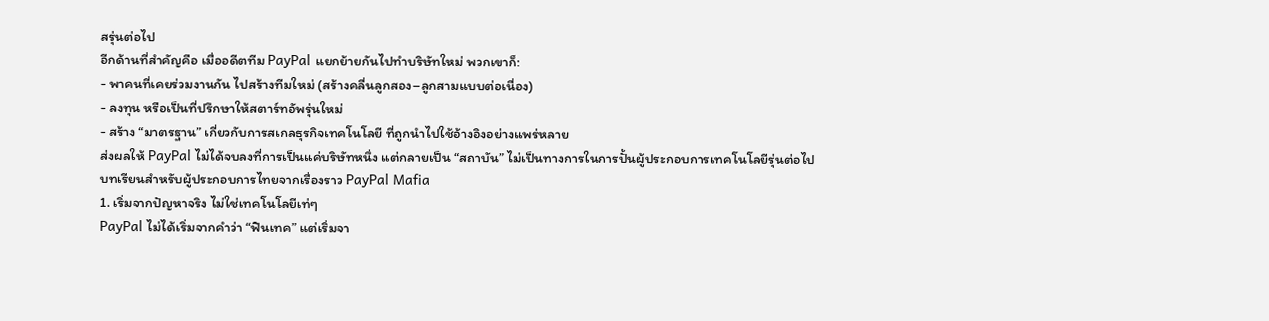สรุ่นต่อไป
อีกด้านที่สำคัญคือ เมื่ออดีตทีม PayPal แยกย้ายกันไปทำบริษัทใหม่ พวกเขาก็:
- พาคนที่เคยร่วมงานกัน ไปสร้างทีมใหม่ (สร้างคลื่นลูกสอง–ลูกสามแบบต่อเนื่อง)
- ลงทุน หรือเป็นที่ปรึกษาให้สตาร์ทอัพรุ่นใหม่
- สร้าง “มาตรฐาน” เกี่ยวกับการสเกลธุรกิจเทคโนโลยี ที่ถูกนำไปใช้อ้างอิงอย่างแพร่หลาย
ส่งผลให้ PayPal ไม่ได้จบลงที่การเป็นแค่บริษัทหนึ่ง แต่กลายเป็น “สถาบัน” ไม่เป็นทางการในการปั้นผู้ประกอบการเทคโนโลยีรุ่นต่อไป
บทเรียนสำหรับผู้ประกอบการไทยจากเรื่องราว PayPal Mafia
1. เริ่มจากปัญหาจริง ไม่ใช่เทคโนโลยีเท่ๆ
PayPal ไม่ได้เริ่มจากคำว่า “ฟินเทค” แต่เริ่มจา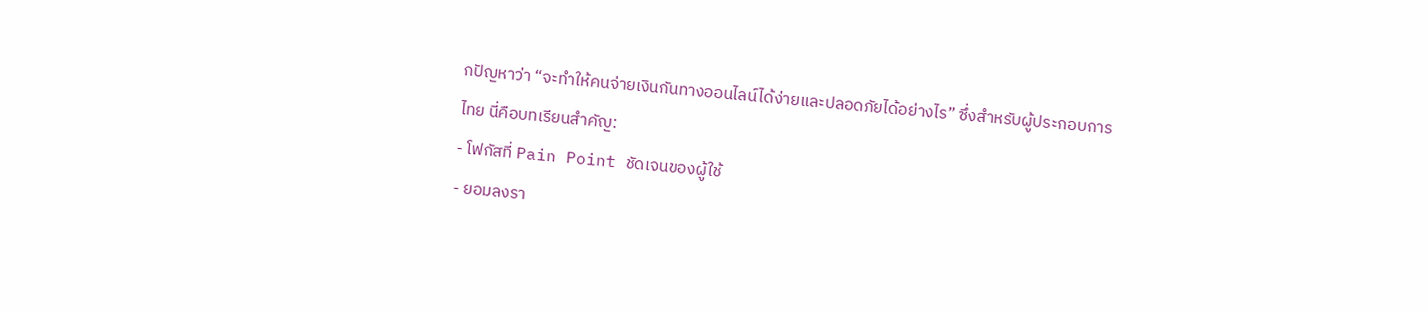กปัญหาว่า “จะทำให้คนจ่ายเงินกันทางออนไลน์ได้ง่ายและปลอดภัยได้อย่างไร” ซึ่งสำหรับผู้ประกอบการไทย นี่คือบทเรียนสำคัญ:
- โฟกัสที่ Pain Point ชัดเจนของผู้ใช้
- ยอมลงรา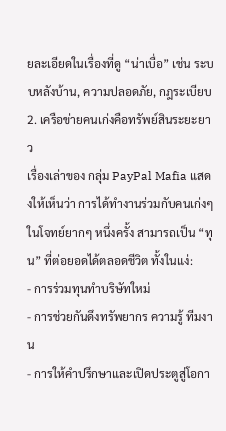ยละเอียดในเรื่องที่ดู “น่าเบื่อ” เช่น ระบบหลังบ้าน, ความปลอดภัย, กฎระเบียบ
2. เครือข่ายคนเก่งคือทรัพย์สินระยะยาว
เรื่องเล่าของ กลุ่ม PayPal Mafia แสดงให้เห็นว่า การได้ทำงานร่วมกับคนเก่งๆ ในโจทย์ยากๆ หนึ่งครั้ง สามารถเป็น “ทุน” ที่ต่อยอดได้ตลอดชีวิต ทั้งในแง่:
- การร่วมทุนทำบริษัทใหม่
- การช่วยกันดึงทรัพยากร ความรู้ ทีมงาน
- การให้คำปรึกษาและเปิดประตูสู่โอกา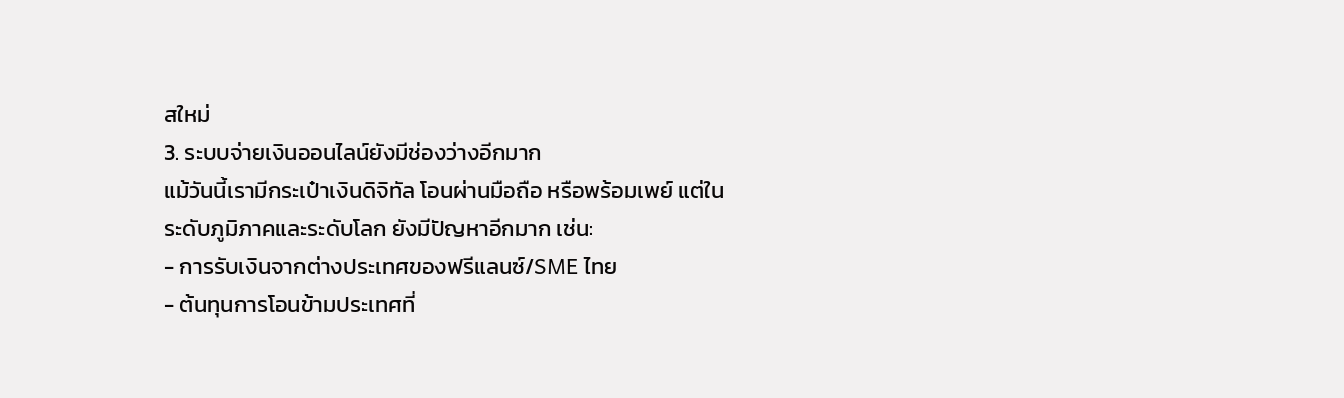สใหม่
3. ระบบจ่ายเงินออนไลน์ยังมีช่องว่างอีกมาก
แม้วันนี้เรามีกระเป๋าเงินดิจิทัล โอนผ่านมือถือ หรือพร้อมเพย์ แต่ในระดับภูมิภาคและระดับโลก ยังมีปัญหาอีกมาก เช่น:
- การรับเงินจากต่างประเทศของฟรีแลนซ์/SME ไทย
- ต้นทุนการโอนข้ามประเทศที่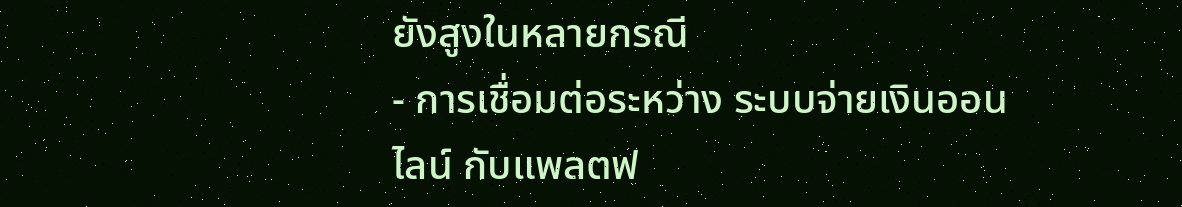ยังสูงในหลายกรณี
- การเชื่อมต่อระหว่าง ระบบจ่ายเงินออนไลน์ กับแพลตฟ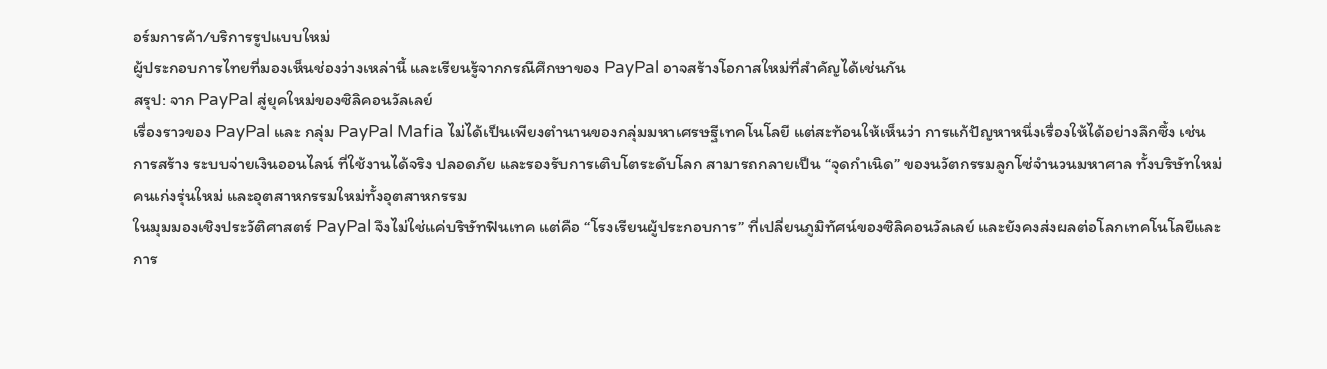อร์มการค้า/บริการรูปแบบใหม่
ผู้ประกอบการไทยที่มองเห็นช่องว่างเหล่านี้ และเรียนรู้จากกรณีศึกษาของ PayPal อาจสร้างโอกาสใหม่ที่สำคัญได้เช่นกัน
สรุป: จาก PayPal สู่ยุคใหม่ของซิลิคอนวัลเลย์
เรื่องราวของ PayPal และ กลุ่ม PayPal Mafia ไม่ได้เป็นเพียงตำนานของกลุ่มมหาเศรษฐีเทคโนโลยี แต่สะท้อนให้เห็นว่า การแก้ปัญหาหนึ่งเรื่องให้ได้อย่างลึกซึ้ง เช่น การสร้าง ระบบจ่ายเงินออนไลน์ ที่ใช้งานได้จริง ปลอดภัย และรองรับการเติบโตระดับโลก สามารถกลายเป็น “จุดกำเนิด” ของนวัตกรรมลูกโซ่จำนวนมหาศาล ทั้งบริษัทใหม่ คนเก่งรุ่นใหม่ และอุตสาหกรรมใหม่ทั้งอุตสาหกรรม
ในมุมมองเชิงประวัติศาสตร์ PayPal จึงไม่ใช่แค่บริษัทฟินเทค แต่คือ “โรงเรียนผู้ประกอบการ” ที่เปลี่ยนภูมิทัศน์ของซิลิคอนวัลเลย์ และยังคงส่งผลต่อโลกเทคโนโลยีและการ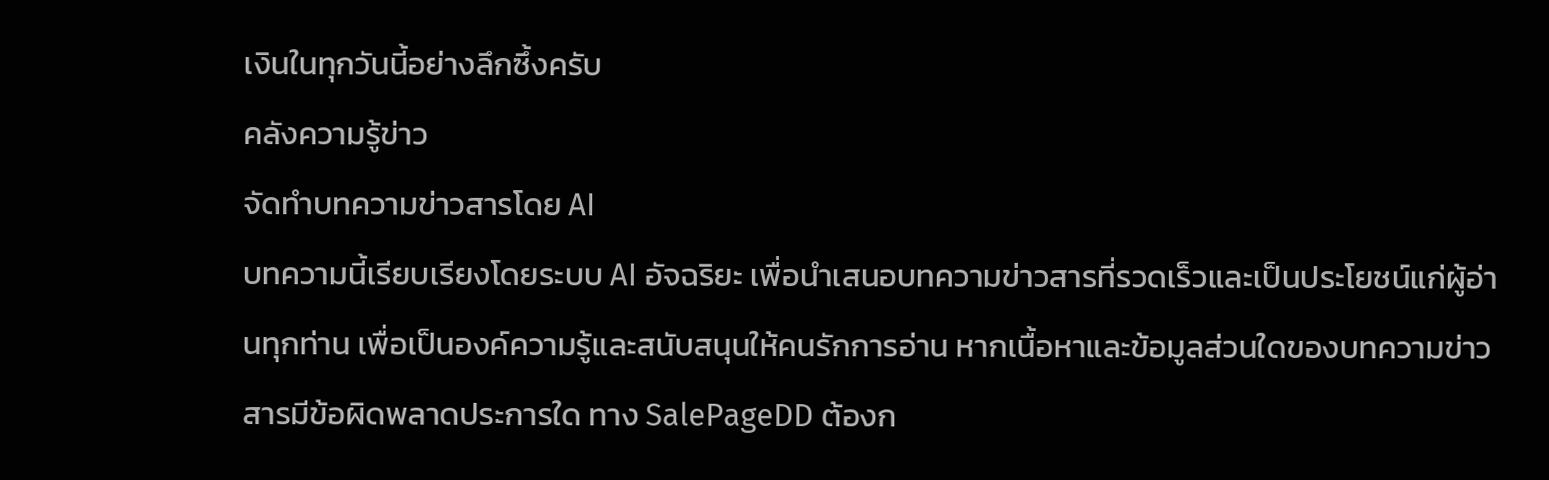เงินในทุกวันนี้อย่างลึกซึ้งครับ
คลังความรู้ข่าว
จัดทำบทความข่าวสารโดย AI
บทความนี้เรียบเรียงโดยระบบ AI อัจฉริยะ เพื่อนำเสนอบทความข่าวสารที่รวดเร็วและเป็นประโยชน์แก่ผู้อ่านทุกท่าน เพื่อเป็นองค์ความรู้และสนับสนุนให้คนรักการอ่าน หากเนื้อหาและข้อมูลส่วนใดของบทความข่าวสารมีข้อผิดพลาดประการใด ทาง SalePageDD ต้องก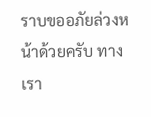ราบขออภัยล่วงหน้าด้วยครับ ทางเรา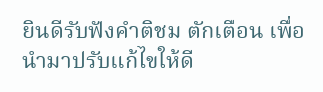ยินดีรับฟังคำติชม ตักเตือน เพื่อนำมาปรับแก้ไขให้ดี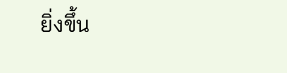ยิ่งขึ้น